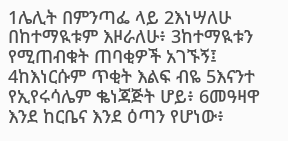1ሌሊት በምንጣፌ ላይ 2እነሣለሁ በከተማዪቱም እዞራለሁ፥ 3ከተማዪቱን የሚጠብቁት ጠባቂዎች አገኙኝ፤ 4ከእነርሱም ጥቂት እልፍ ብዬ 5እናንተ የኢየሩሳሌም ቈነጃጅት ሆይ፥ 6መዓዛዋ እንደ ከርቤና እንደ ዕጣን የሆነው፥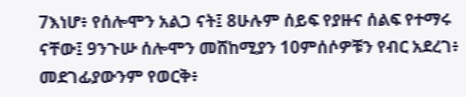7እነሆ፥ የሰሎሞን አልጋ ናት፤ 8ሁሉም ሰይፍ የያዙና ሰልፍ የተማሩ ናቸው፤ 9ንጉሡ ሰሎሞን መሸከሚያን 10ምሰሶዎቹን የብር አደረገ፥ መደገፊያውንም የወርቅ፥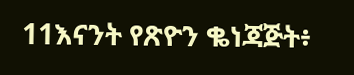11እናንት የጽዮን ቈነጃጅት፥